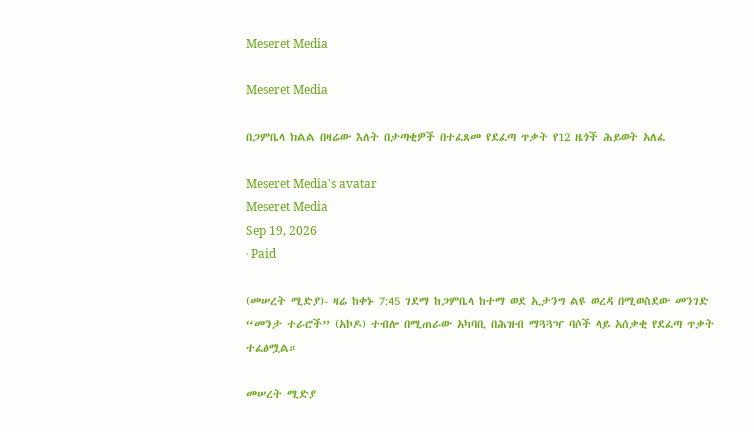Meseret Media

Meseret Media

በጋምቤላ ክልል በዛሬው እለት በታጣቂዎች በተፈጸመ የደፈጣ ጥቃት የ12 ዜጎች ሕይወት አለፈ

Meseret Media's avatar
Meseret Media
Sep 19, 2026
∙ Paid

(መሠረት ሚድያ)- ዛሬ ከቀኑ 7:45 ገደማ ከጋምቤላ ከተማ ወደ ኢታንግ ልዩ ወረዳ በሚወስደው መንገድ “መንታ ተራሮች” (አኮዶ) ተብሎ በሚጠራው አካባቢ በሕዝብ ማጓጓዣ ባሶች ላይ አሰቃቂ የደፈጣ ጥቃት ተፈፅሟል።

መሠረት ሚድያ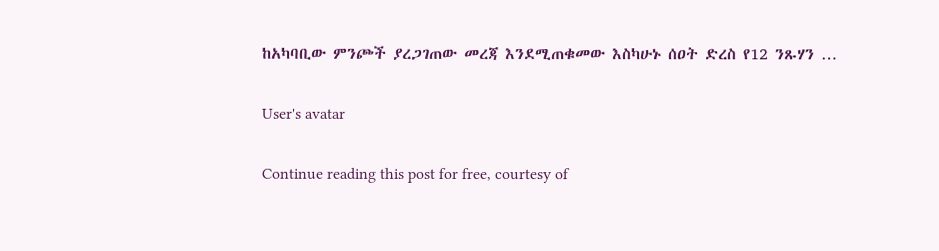ከአካባቢው ምንጮች ያረጋገጠው መረጃ እንደሚጠቁመው እስካሁኑ ሰዐት ድረስ የ12 ንጹሃን …

User's avatar

Continue reading this post for free, courtesy of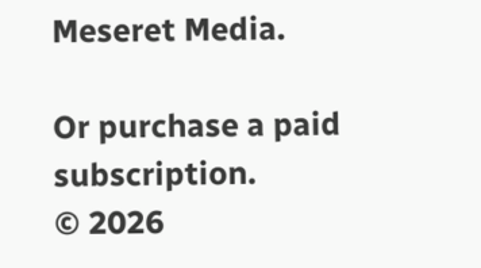Meseret Media.

Or purchase a paid subscription.
© 2026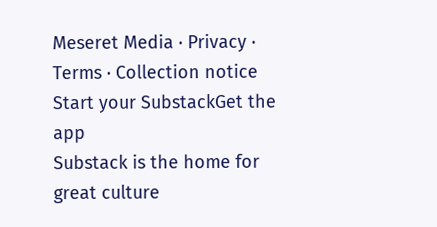Meseret Media · Privacy ∙ Terms ∙ Collection notice
Start your SubstackGet the app
Substack is the home for great culture